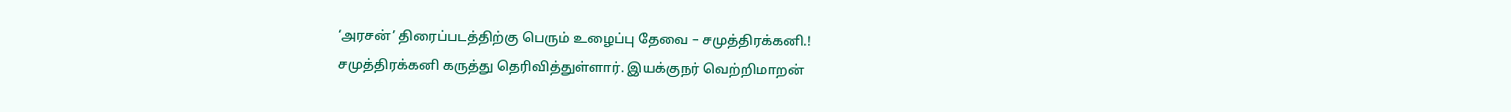‘அரசன்’ திரைப்படத்திற்கு பெரும் உழைப்பு தேவை – சமுத்திரக்கனி.!
சமுத்திரக்கனி கருத்து தெரிவித்துள்ளார். இயக்குநர் வெற்றிமாறன்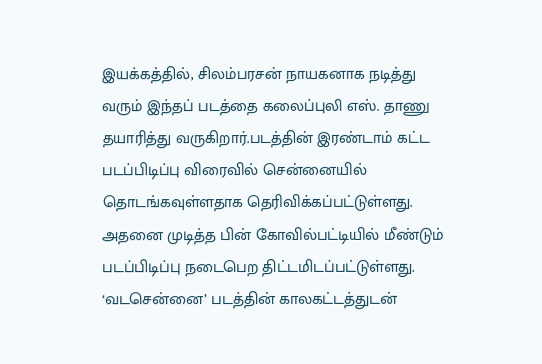இயக்கத்தில், சிலம்பரசன் நாயகனாக நடித்து வரும் இந்தப் படத்தை கலைப்புலி எஸ். தாணு தயாரித்து வருகிறார்.படத்தின் இரண்டாம் கட்ட படப்பிடிப்பு விரைவில் சென்னையில் தொடங்கவுள்ளதாக தெரிவிக்கப்பட்டுள்ளது. அதனை முடித்த பின் கோவில்பட்டியில் மீண்டும் படப்பிடிப்பு நடைபெற திட்டமிடப்பட்டுள்ளது.
‘வடசென்னை’ படத்தின் காலகட்டத்துடன்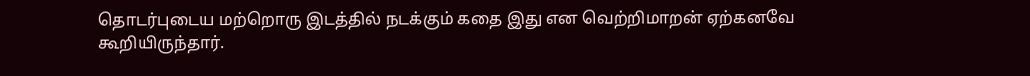தொடர்புடைய மற்றொரு இடத்தில் நடக்கும் கதை இது என வெற்றிமாறன் ஏற்கனவே கூறியிருந்தார்.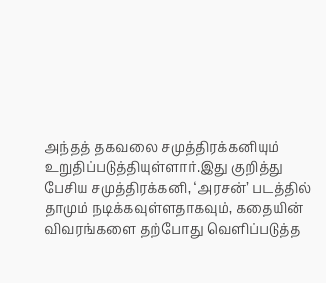அந்தத் தகவலை சமுத்திரக்கனியும் உறுதிப்படுத்தியுள்ளார்.இது குறித்து பேசிய சமுத்திரக்கனி, ‘அரசன்’ படத்தில் தாமும் நடிக்கவுள்ளதாகவும், கதையின் விவரங்களை தற்போது வெளிப்படுத்த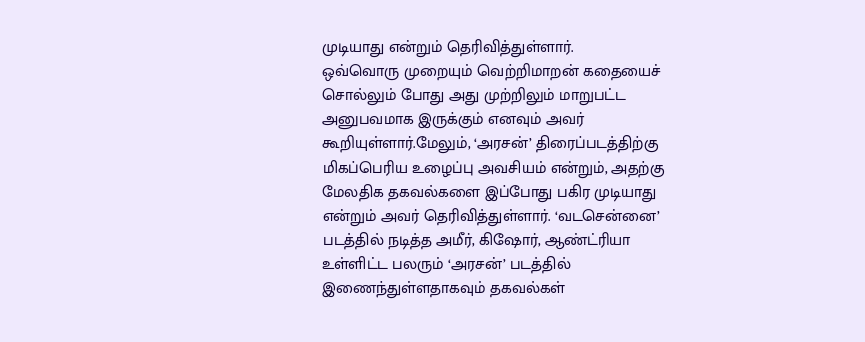முடியாது என்றும் தெரிவித்துள்ளார்.
ஒவ்வொரு முறையும் வெற்றிமாறன் கதையைச் சொல்லும் போது அது முற்றிலும் மாறுபட்ட அனுபவமாக இருக்கும் எனவும் அவர் கூறியுள்ளார்.மேலும், ‘அரசன்’ திரைப்படத்திற்கு மிகப்பெரிய உழைப்பு அவசியம் என்றும், அதற்கு மேலதிக தகவல்களை இப்போது பகிர முடியாது என்றும் அவர் தெரிவித்துள்ளார். ‘வடசென்னை’ படத்தில் நடித்த அமீர், கிஷோர், ஆண்ட்ரியா உள்ளிட்ட பலரும் ‘அரசன்’ படத்தில் இணைந்துள்ளதாகவும் தகவல்கள்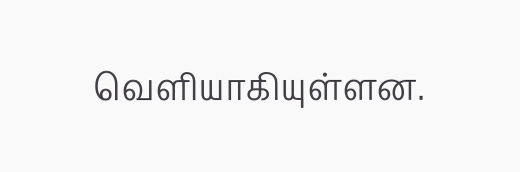வெளியாகியுள்ளன.